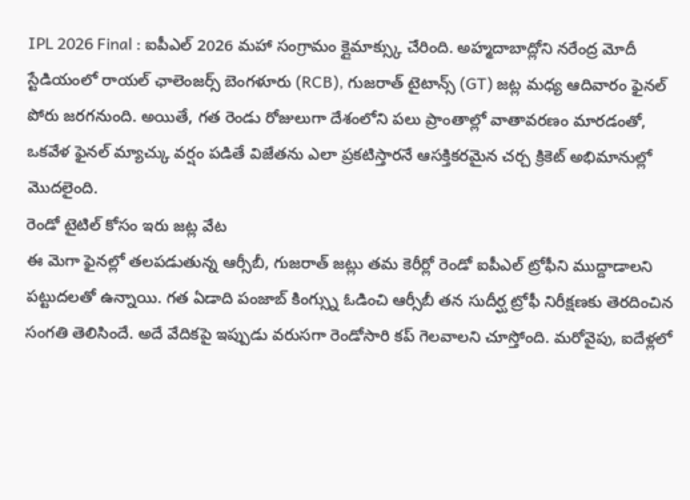IPL 2026 Final : ఐపీఎల్ 2026 మహా సంగ్రామం క్లైమాక్స్కు చేరింది. అహ్మదాబాద్లోని నరేంద్ర మోదీ స్టేడియంలో రాయల్ ఛాలెంజర్స్ బెంగళూరు (RCB), గుజరాత్ టైటాన్స్ (GT) జట్ల మధ్య ఆదివారం ఫైనల్ పోరు జరగనుంది. అయితే, గత రెండు రోజులుగా దేశంలోని పలు ప్రాంతాల్లో వాతావరణం మారడంతో, ఒకవేళ ఫైనల్ మ్యాచ్కు వర్షం పడితే విజేతను ఎలా ప్రకటిస్తారనే ఆసక్తికరమైన చర్చ క్రికెట్ అభిమానుల్లో మొదలైంది.
రెండో టైటిల్ కోసం ఇరు జట్ల వేట
ఈ మెగా ఫైనల్లో తలపడుతున్న ఆర్సీబీ, గుజరాత్ జట్లు తమ కెరీర్లో రెండో ఐపీఎల్ ట్రోఫీని ముద్దాడాలని పట్టుదలతో ఉన్నాయి. గత ఏడాది పంజాబ్ కింగ్స్ను ఓడించి ఆర్సీబీ తన సుదీర్ఘ ట్రోఫీ నిరీక్షణకు తెరదించిన సంగతి తెలిసిందే. అదే వేదికపై ఇప్పుడు వరుసగా రెండోసారి కప్ గెలవాలని చూస్తోంది. మరోవైపు, ఐదేళ్లలో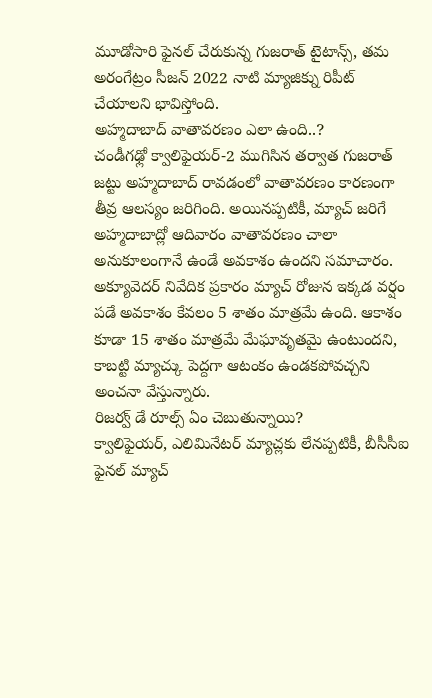మూడోసారి ఫైనల్ చేరుకున్న గుజరాత్ టైటాన్స్, తమ అరంగేట్రం సీజన్ 2022 నాటి మ్యాజిక్ను రిపీట్ చేయాలని భావిస్తోంది.
అహ్మదాబాద్ వాతావరణం ఎలా ఉంది..?
చండీగఢ్లో క్వాలిఫైయర్-2 ముగిసిన తర్వాత గుజరాత్ జట్టు అహ్మదాబాద్ రావడంలో వాతావరణం కారణంగా తీవ్ర ఆలస్యం జరిగింది. అయినప్పటికీ, మ్యాచ్ జరిగే అహ్మదాబాద్లో ఆదివారం వాతావరణం చాలా అనుకూలంగానే ఉండే అవకాశం ఉందని సమాచారం. అక్యూవెదర్ నివేదిక ప్రకారం మ్యాచ్ రోజున ఇక్కడ వర్షం పడే అవకాశం కేవలం 5 శాతం మాత్రమే ఉంది. ఆకాశం కూడా 15 శాతం మాత్రమే మేఘావృతమై ఉంటుందని, కాబట్టి మ్యాచ్కు పెద్దగా ఆటంకం ఉండకపోవచ్చని అంచనా వేస్తున్నారు.
రిజర్వ్ డే రూల్స్ ఏం చెబుతున్నాయి?
క్వాలిఫైయర్, ఎలిమినేటర్ మ్యాచ్లకు లేనప్పటికీ, బీసీసీఐ ఫైనల్ మ్యాచ్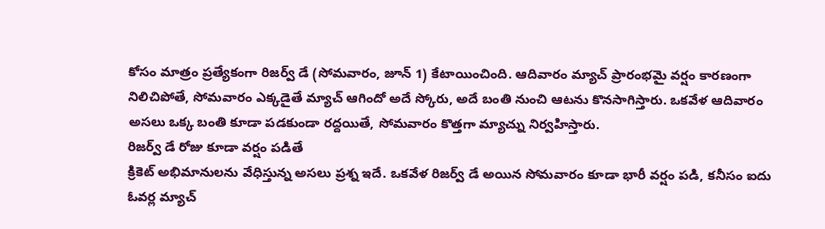కోసం మాత్రం ప్రత్యేకంగా రిజర్వ్ డే (సోమవారం, జూన్ 1) కేటాయించింది. ఆదివారం మ్యాచ్ ప్రారంభమై వర్షం కారణంగా నిలిచిపోతే, సోమవారం ఎక్కడైతే మ్యాచ్ ఆగిందో అదే స్కోరు, అదే బంతి నుంచి ఆటను కొనసాగిస్తారు. ఒకవేళ ఆదివారం అసలు ఒక్క బంతి కూడా పడకుండా రద్దయితే, సోమవారం కొత్తగా మ్యాచ్ను నిర్వహిస్తారు.
రిజర్వ్ డే రోజు కూడా వర్షం పడితే
క్రికెట్ అభిమానులను వేధిస్తున్న అసలు ప్రశ్న ఇదే. ఒకవేళ రిజర్వ్ డే అయిన సోమవారం కూడా భారీ వర్షం పడి, కనీసం ఐదు ఓవర్ల మ్యాచ్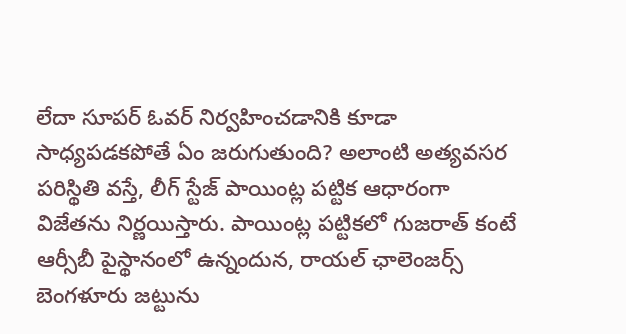లేదా సూపర్ ఓవర్ నిర్వహించడానికి కూడా సాధ్యపడకపోతే ఏం జరుగుతుంది? అలాంటి అత్యవసర పరిస్థితి వస్తే, లీగ్ స్టేజ్ పాయింట్ల పట్టిక ఆధారంగా విజేతను నిర్ణయిస్తారు. పాయింట్ల పట్టికలో గుజరాత్ కంటే ఆర్సీబీ పైస్థానంలో ఉన్నందున, రాయల్ ఛాలెంజర్స్ బెంగళూరు జట్టును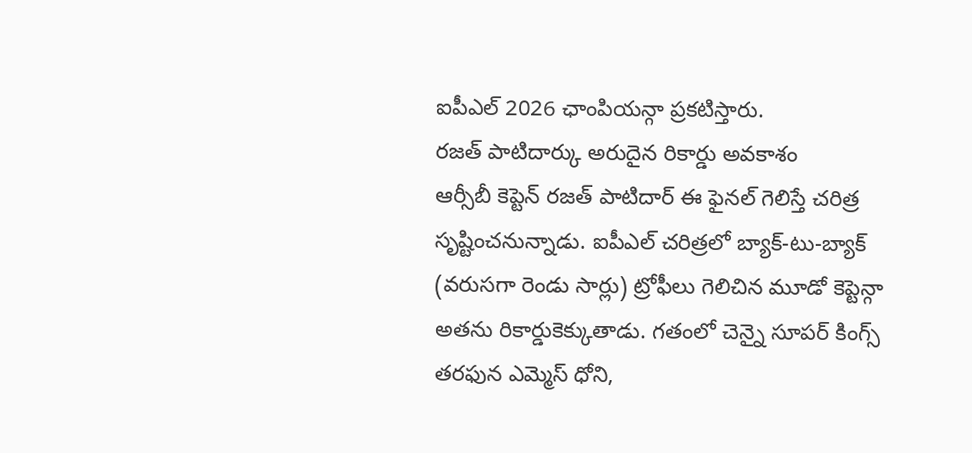ఐపీఎల్ 2026 ఛాంపియన్గా ప్రకటిస్తారు.
రజత్ పాటిదార్కు అరుదైన రికార్డు అవకాశం
ఆర్సీబీ కెప్టెన్ రజత్ పాటిదార్ ఈ ఫైనల్ గెలిస్తే చరిత్ర సృష్టించనున్నాడు. ఐపీఎల్ చరిత్రలో బ్యాక్-టు-బ్యాక్ (వరుసగా రెండు సార్లు) ట్రోఫీలు గెలిచిన మూడో కెప్టెన్గా అతను రికార్డుకెక్కుతాడు. గతంలో చెన్నై సూపర్ కింగ్స్ తరఫున ఎమ్మెస్ ధోని,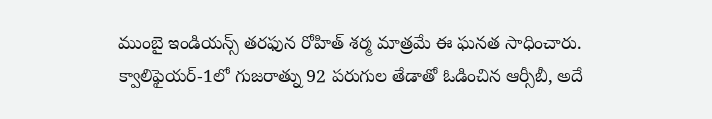ముంబై ఇండియన్స్ తరఫున రోహిత్ శర్మ మాత్రమే ఈ ఘనత సాధించారు. క్వాలిఫైయర్-1లో గుజరాత్ను 92 పరుగుల తేడాతో ఓడించిన ఆర్సీబీ, అదే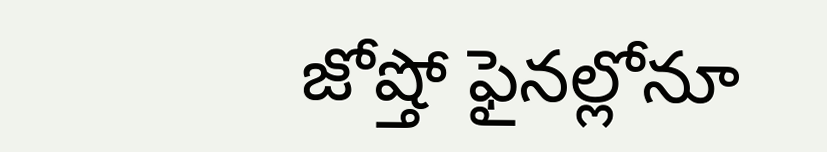జోష్తో ఫైనల్లోనూ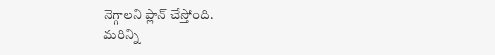నెగ్గాలని ప్లాన్ చేస్తోంది.
మరిన్ని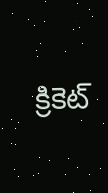క్రికెట్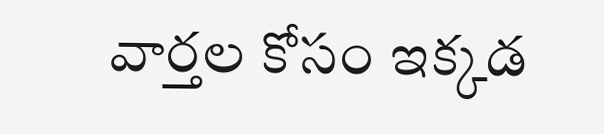వార్తల కోసం ఇక్కడ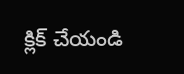క్లిక్ చేయండి